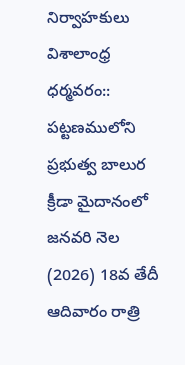నిర్వాహకులు
విశాలాంధ్ర ధర్మవరం:: పట్టణములోని ప్రభుత్వ బాలుర క్రీడా మైదానంలో జనవరి నెల (2026) 18వ తేదీ ఆదివారం రాత్రి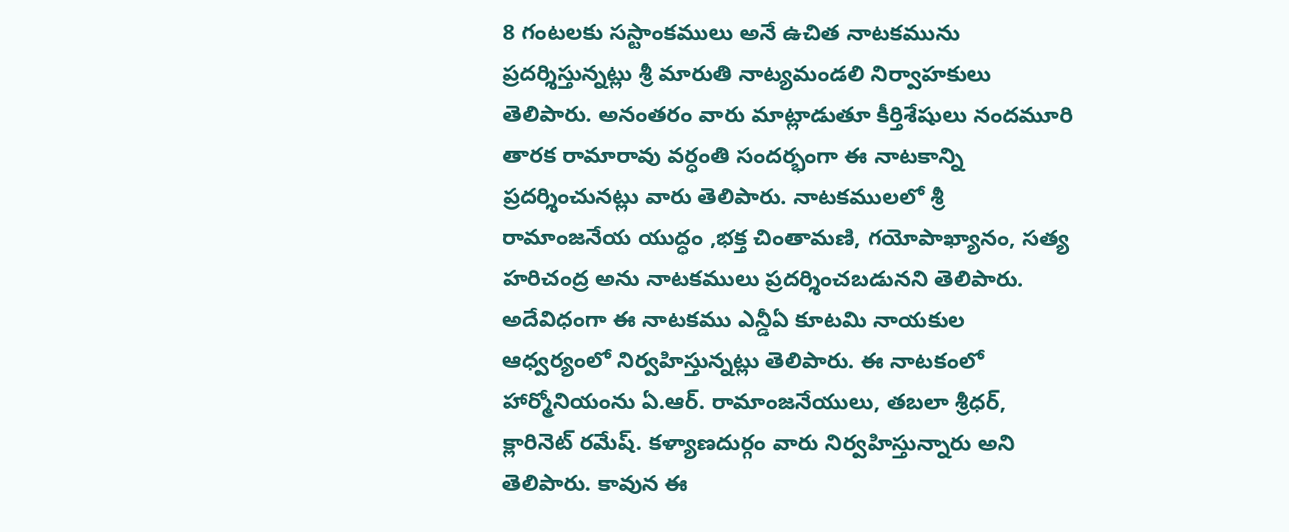8 గంటలకు సస్టాంకములు అనే ఉచిత నాటకమును ప్రదర్శిస్తున్నట్లు శ్రీ మారుతి నాట్యమండలి నిర్వాహకులు తెలిపారు. అనంతరం వారు మాట్లాడుతూ కీర్తిశేషులు నందమూరి తారక రామారావు వర్ధంతి సందర్భంగా ఈ నాటకాన్ని ప్రదర్శించునట్లు వారు తెలిపారు. నాటకములలో శ్రీ రామాంజనేయ యుద్ధం ,భక్త చింతామణి, గయోపాఖ్యానం, సత్య హరిచంద్ర అను నాటకములు ప్రదర్శించబడునని తెలిపారు. అదేవిధంగా ఈ నాటకము ఎన్డీఏ కూటమి నాయకుల ఆధ్వర్యంలో నిర్వహిస్తున్నట్లు తెలిపారు. ఈ నాటకంలో హార్మోనియంను ఏ.ఆర్. రామాంజనేయులు, తబలా శ్రీధర్, క్లారినెట్ రమేష్. కళ్యాణదుర్గం వారు నిర్వహిస్తున్నారు అని తెలిపారు. కావున ఈ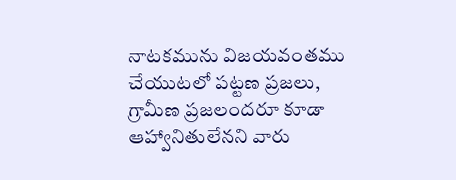నాటకమును విజయవంతము చేయుటలో పట్టణ ప్రజలు, గ్రామీణ ప్రజలందరూ కూడా ఆహ్వానితులేనని వారు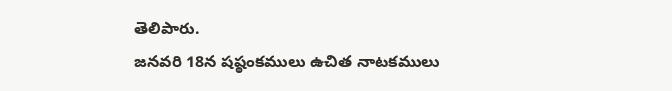తెలిపారు.
జనవరి 18న షష్ఠంకములు ఉచిత నాటకములు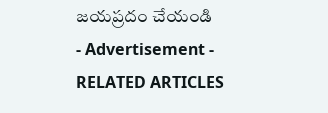జయప్రదం చేయండి
- Advertisement -
RELATED ARTICLES